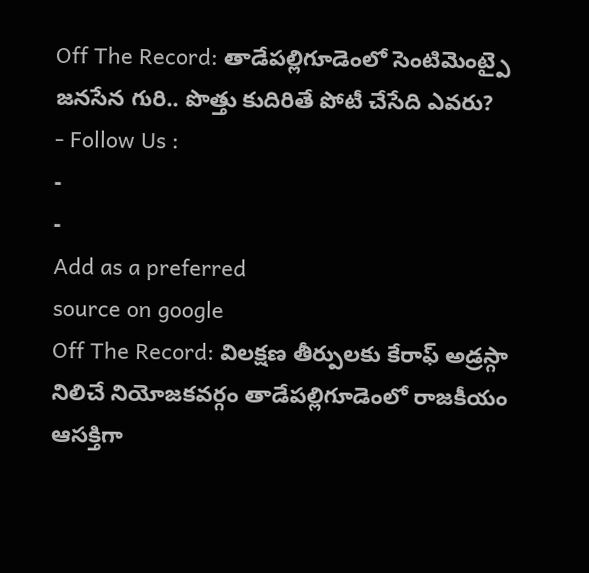Off The Record: తాడేపల్లిగూడెంలో సెంటిమెంట్పై జనసేన గురి.. పొత్తు కుదిరితే పోటీ చేసేది ఎవరు?
- Follow Us :
-
-
Add as a preferred
source on google
Off The Record: విలక్షణ తీర్పులకు కేరాఫ్ అడ్రస్గా నిలిచే నియోజకవర్గం తాడేపల్లిగూడెంలో రాజకీయం ఆసక్తిగా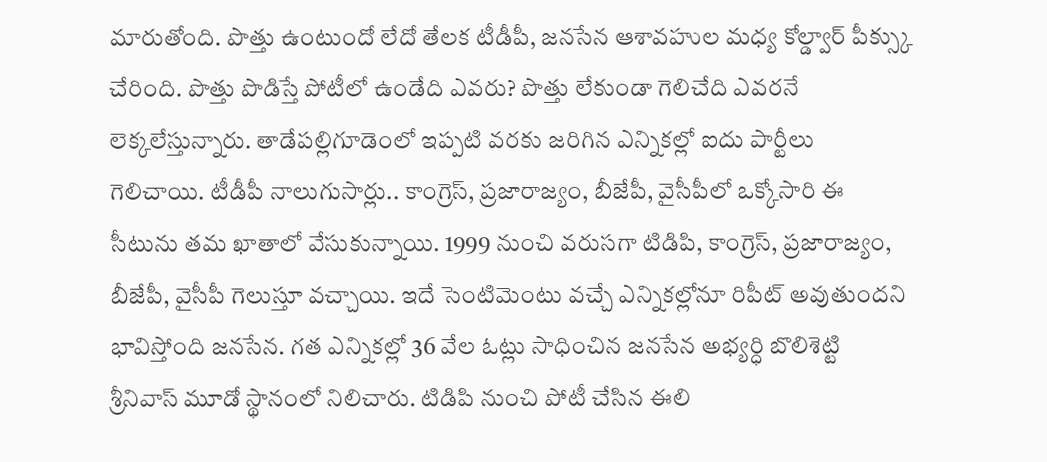మారుతోంది. పొత్తు ఉంటుందో లేదో తేలక టీడీపీ, జనసేన ఆశావహుల మధ్య కోల్డ్వార్ పీక్స్కు చేరింది. పొత్తు పొడిస్తే పోటీలో ఉండేది ఎవరు? పొత్తు లేకుండా గెలిచేది ఎవరనే లెక్కలేస్తున్నారు. తాడేపల్లిగూడెంలో ఇప్పటి వరకు జరిగిన ఎన్నికల్లో ఐదు పార్టీలు గెలిచాయి. టీడీపీ నాలుగుసార్లు.. కాంగ్రెస్, ప్రజారాజ్యం, బీజేపీ, వైసీపీలో ఒక్కోసారి ఈ సీటును తమ ఖాతాలో వేసుకున్నాయి. 1999 నుంచి వరుసగా టిడిపి, కాంగ్రెస్, ప్రజారాజ్యం, బీజేపీ, వైసీపీ గెలుస్తూ వచ్చాయి. ఇదే సెంటిమెంటు వచ్చే ఎన్నికల్లోనూ రిపీట్ అవుతుందని భావిస్తోంది జనసేన. గత ఎన్నికల్లో 36 వేల ఓట్లు సాధించిన జనసేన అభ్యర్ధి బొలిశెట్టి శ్రీనివాస్ మూడో స్థానంలో నిలిచారు. టిడిపి నుంచి పోటీ చేసిన ఈలి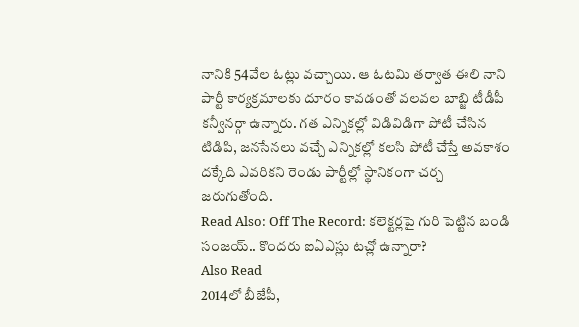నానికి 54వేల ఓట్లు వచ్చాయి. ఆ ఓటమి తర్వాత ఈలి నాని పార్టీ కార్యక్రమాలకు దూరం కావడంతో వలవల బాబ్జి టీడీపీ కన్వీనర్గా ఉన్నారు. గత ఎన్నికల్లో విడివిడిగా పోటీ చేసిన టిడిపి, జనసేనలు వచ్చే ఎన్నికల్లో కలసి పోటీ చేస్తే అవకాశం దక్కేది ఎవరికని రెండు పార్టీల్లో స్థానికంగా చర్చ జరుగుతోంది.
Read Also: Off The Record: కలెక్టర్లపై గురి పెట్టిన బండి సంజయ్.. కొందరు ఐఏఎస్లు టచ్లో ఉన్నారా?
Also Read
2014లో బీజేపీ,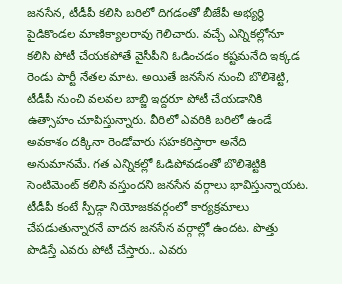జనసేన, టీడీపీ కలిసి బరిలో దిగడంతో బీజేపీ అభ్యర్థి పైడికొండల మాణిక్యాలరావు గెలిచారు. వచ్చే ఎన్నికల్లోనూ కలిసి పోటీ చేయకపోతే వైసీపీని ఓడించడం కష్టమనేది ఇక్కడ రెండు పార్టీ నేతల మాట. అయితే జనసేన నుంచి బొలిశెట్టి, టీడీపీ నుంచి వలవల బాబ్జి ఇద్దరూ పోటీ చేయడానికి ఉత్సాహం చూపిస్తున్నారు. వీరిలో ఎవరికి బరిలో ఉండే అవకాశం దక్కినా రెండోవారు సహకరిస్తారా అనేది అనుమానమే. గత ఎన్నికల్లో ఓడిపోవడంతో బొలిశెట్టికి సెంటిమెంట్ కలిసి వస్తుందని జనసేన వర్గాలు భావిస్తున్నాయట. టీడీపీ కంటే స్పీడ్గా నియోజకవర్గంలో కార్యక్రమాలు చేపడుతున్నారనే వాదన జనసేన వర్గాల్లో ఉందట. పొత్తు పొడిస్తే ఎవరు పోటీ చేస్తారు.. ఎవరు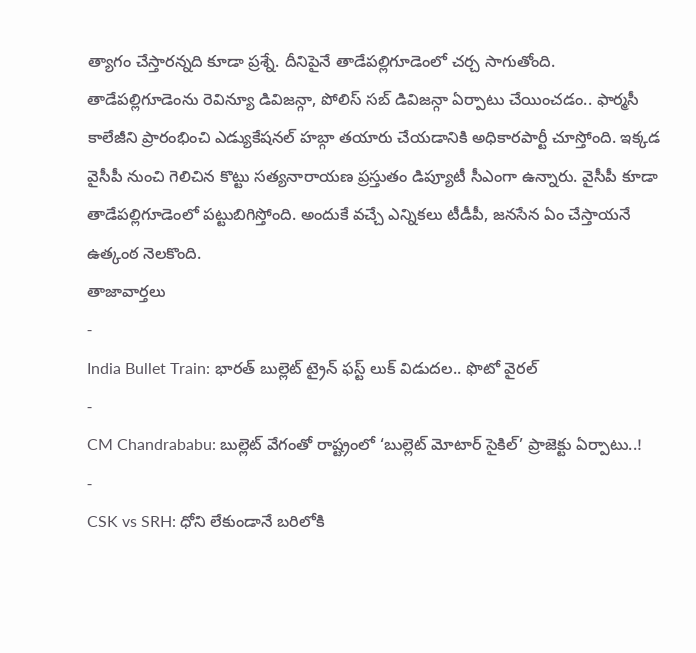త్యాగం చేస్తారన్నది కూడా ప్రశ్నే. దీనిపైనే తాడేపల్లిగూడెంలో చర్చ సాగుతోంది. తాడేపల్లిగూడెంను రెవిన్యూ డివిజన్గా, పోలిస్ సబ్ డివిజన్గా ఏర్పాటు చేయించడం.. ఫార్మసీ కాలేజీని ప్రారంభించి ఎడ్యుకేషనల్ హబ్గా తయారు చేయడానికి అధికారపార్టీ చూస్తోంది. ఇక్కడ వైసీపీ నుంచి గెలిచిన కొట్టు సత్యనారాయణ ప్రస్తుతం డిప్యూటీ సీఎంగా ఉన్నారు. వైసీపీ కూడా తాడేపల్లిగూడెంలో పట్టుబిగిస్తోంది. అందుకే వచ్చే ఎన్నికలు టీడీపీ, జనసేన ఏం చేస్తాయనే ఉత్కంఠ నెలకొంది.
తాజావార్తలు
-
India Bullet Train: భారత్ బుల్లెట్ ట్రైన్ ఫస్ట్ లుక్ విడుదల.. ఫొటో వైరల్
-
CM Chandrababu: బుల్లెట్ వేగంతో రాష్ట్రంలో ‘బుల్లెట్ మోటార్ సైకిల్’ ప్రాజెక్టు ఏర్పాటు..!
-
CSK vs SRH: ధోని లేకుండానే బరిలోకి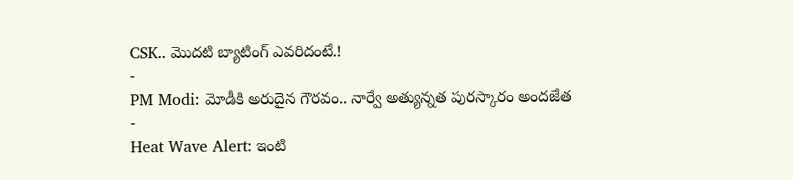CSK.. మొదటి బ్యాటింగ్ ఎవరిదంటే.!
-
PM Modi: మోడీకి అరుదైన గౌరవం.. నార్వే అత్యున్నత పురస్కారం అందజేత
-
Heat Wave Alert: ఇంటి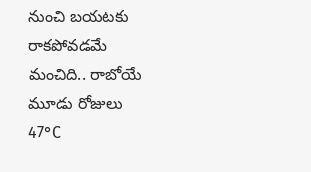నుంచి బయటకు రాకపోవడమే మంచిది.. రాబోయే మూడు రోజులు 47°C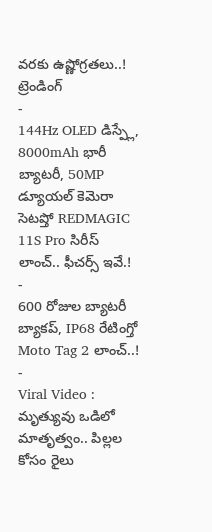వరకు ఉష్ణోగ్రతలు..!
ట్రెండింగ్
-
144Hz OLED డిస్ప్లే, 8000mAh భారీ బ్యాటరీ, 50MP డ్యూయల్ కెమెరా సెటప్తో REDMAGIC 11S Pro సిరీస్ లాంచ్.. ఫీచర్స్ ఇవే.!
-
600 రోజుల బ్యాటరీ బ్యాకప్, IP68 రేటింగ్తో Moto Tag 2 లాంచ్..!
-
Viral Video : మృత్యువు ఒడిలో మాతృత్వం.. పిల్లల కోసం రైలు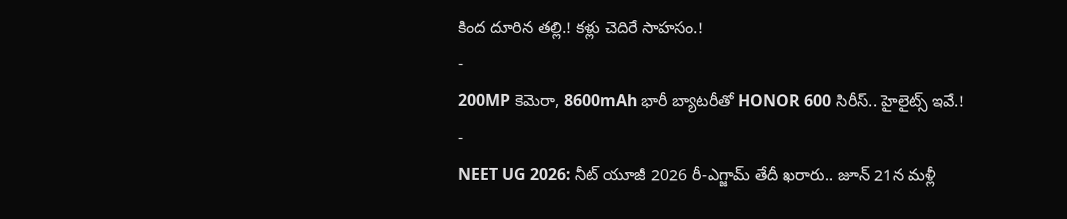కింద దూరిన తల్లి.! కళ్లు చెదిరే సాహసం.!
-
200MP కెమెరా, 8600mAh భారీ బ్యాటరీతో HONOR 600 సిరీస్.. హైలైట్స్ ఇవే.!
-
NEET UG 2026: నీట్ యూజీ 2026 రీ-ఎగ్జామ్ తేదీ ఖరారు.. జూన్ 21న మళ్లీ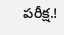పరీక్ష.!